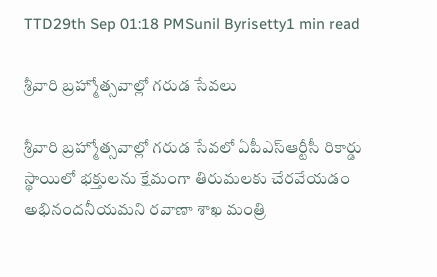TTD29th Sep 01:18 PMSunil Byrisetty1 min read

శ్రీవారి బ్రహ్మోత్సవాల్లో గరుడ సేవలు

శ్రీవారి బ్రహ్మోత్సవాల్లో గరుడ సేవలో ఏపీఎస్ఆర్టీసీ రికార్డు స్థాయిలో భక్తులను క్షేమంగా తిరుమలకు చేరవేయడం అభినందనీయమని రవాణా శాఖ మంత్రి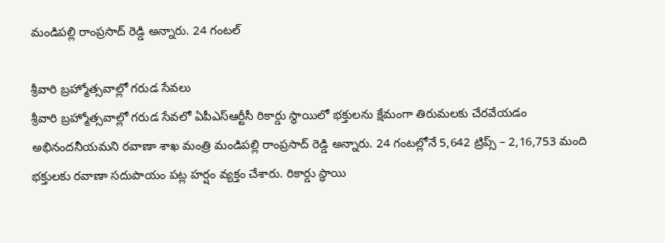మండిపల్లి రాంప్రసాద్ రెడ్డి అన్నారు. 24 గంటల్

శ్రీవారి బ్రహ్మోత్సవాల్లో గరుడ సేవలు
శ్రీవారి బ్రహ్మోత్సవాల్లో గరుడ సేవలో ఏపీఎస్ఆర్టీసీ రికార్డు స్థాయిలో భక్తులను క్షేమంగా తిరుమలకు చేరవేయడం అభినందనీయమని రవాణా శాఖ మంత్రి మండిపల్లి రాంప్రసాద్ రెడ్డి అన్నారు. 24 గంటల్లోనే 5,642 ట్రిప్స్ – 2,16,753 మంది భక్తులకు రవాణా సదుపాయం పట్ల హర్షం వ్యక్తం చేశారు. రికార్డు స్థాయి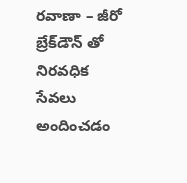రవాణా – జీరో బ్రేక్‌డౌన్ తో నిరవధిక సేవలు అందించడం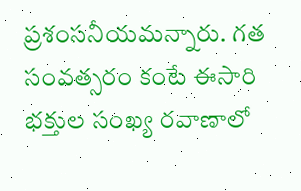ప్రశంసనీయమన్నారు. గత సంవత్సరం కంటే ఈసారి భక్తుల సంఖ్య రవాణాలో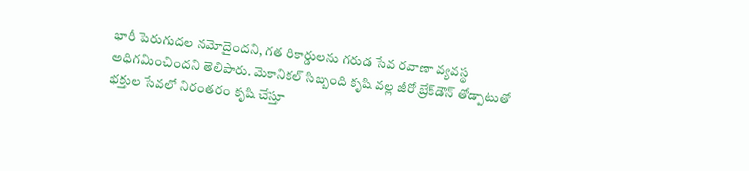భారీ పెరుగుదల నమోదైందని, గత రికార్డులను గరుడ సేవ రవాణా వ్యవస్థ అధిగమించిందని తెలిపారు. మెకానికల్ సిబ్బంది కృషి వల్ల జీరో బ్రేక్‌డౌన్ తోడ్పాటుతో భక్తుల సేవలో నిరంతరం కృషి చేస్తూ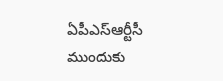ఏపీఎస్ఆర్టీసీ ముందుకు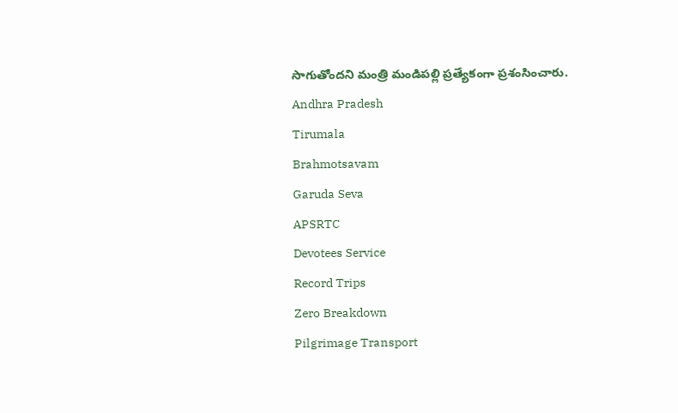సాగుతోందని మంత్రి మండిపల్లి ప్రత్యేకంగా ప్రశంసించారు.
Andhra Pradesh
Tirumala
Brahmotsavam
Garuda Seva
APSRTC
Devotees Service
Record Trips
Zero Breakdown
Pilgrimage Transport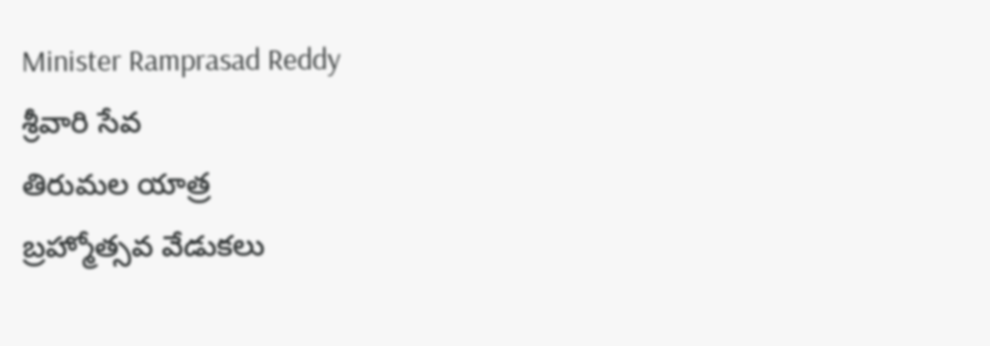Minister Ramprasad Reddy
శ్రీవారి సేవ
తిరుమల యాత్ర
బ్రహ్మోత్సవ వేడుకలు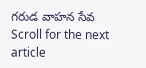గరుడ వాహన సేవ
Scroll for the next article